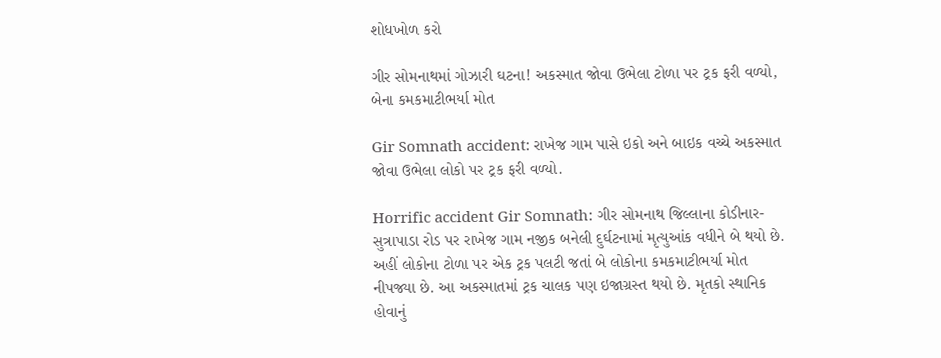શોધખોળ કરો

ગીર સોમનાથમાં ગોઝારી ઘટના! અકસ્માત જોવા ઉભેલા ટોળા પર ટ્રક ફરી વળ્યો, બેના કમકમાટીભર્યા મોત

Gir Somnath accident: રાખેજ ગામ પાસે ઇકો અને બાઇક વચ્ચે અકસ્માત જોવા ઉભેલા લોકો પર ટ્રક ફરી વળ્યો.

Horrific accident Gir Somnath: ગીર સોમનાથ જિલ્લાના કોડીનાર-સુત્રાપાડા રોડ પર રાખેજ ગામ નજીક બનેલી દુર્ઘટનામાં મૃત્યુઆંક વધીને બે થયો છે. અહીં લોકોના ટોળા પર એક ટ્રક પલટી જતાં બે લોકોના કમકમાટીભર્યા મોત નીપજ્યા છે. આ અકસ્માતમાં ટ્રક ચાલક પણ ઇજાગ્રસ્ત થયો છે. મૃતકો સ્થાનિક હોવાનું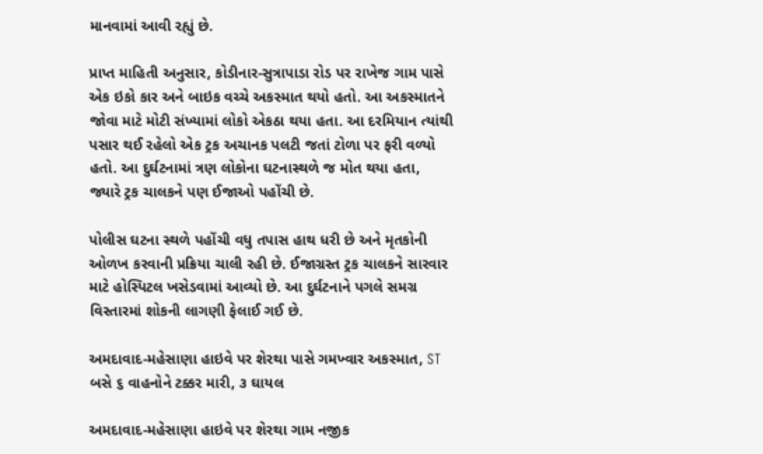માનવામાં આવી રહ્યું છે.

પ્રાપ્ત માહિતી અનુસાર, કોડીનાર-સુત્રાપાડા રોડ પર રાખેજ ગામ પાસે એક ઇકો કાર અને બાઇક વચ્ચે અકસ્માત થયો હતો. આ અકસ્માતને જોવા માટે મોટી સંખ્યામાં લોકો એકઠા થયા હતા. આ દરમિયાન ત્યાંથી પસાર થઈ રહેલો એક ટ્રક અચાનક પલટી જતાં ટોળા પર ફરી વળ્યો હતો. આ દુર્ઘટનામાં ત્રણ લોકોના ઘટનાસ્થળે જ મોત થયા હતા, જ્યારે ટ્રક ચાલકને પણ ઈજાઓ પહોંચી છે.

પોલીસ ઘટના સ્થળે પહોંચી વધુ તપાસ હાથ ધરી છે અને મૃતકોની ઓળખ કરવાની પ્રક્રિયા ચાલી રહી છે. ઈજાગ્રસ્ત ટ્રક ચાલકને સારવાર માટે હોસ્પિટલ ખસેડવામાં આવ્યો છે. આ દુર્ઘટનાને પગલે સમગ્ર વિસ્તારમાં શોકની લાગણી ફેલાઈ ગઈ છે.

અમદાવાદ-મહેસાણા હાઇવે પર શેરથા પાસે ગમખ્વાર અકસ્માત, ST બસે ૬ વાહનોને ટક્કર મારી, ૩ ઘાયલ

અમદાવાદ-મહેસાણા હાઇવે પર શેરથા ગામ નજીક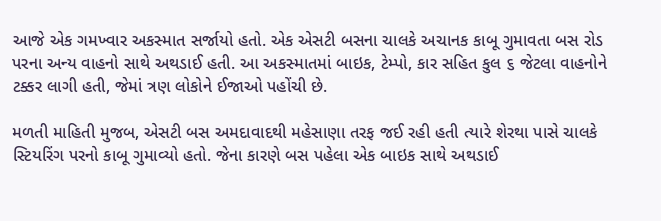આજે એક ગમખ્વાર અકસ્માત સર્જાયો હતો. એક એસટી બસના ચાલકે અચાનક કાબૂ ગુમાવતા બસ રોડ પરના અન્ય વાહનો સાથે અથડાઈ હતી. આ અકસ્માતમાં બાઇક, ટેમ્પો, કાર સહિત કુલ ૬ જેટલા વાહનોને ટક્કર લાગી હતી, જેમાં ત્રણ લોકોને ઈજાઓ પહોંચી છે.

મળતી માહિતી મુજબ, એસટી બસ અમદાવાદથી મહેસાણા તરફ જઈ રહી હતી ત્યારે શેરથા પાસે ચાલકે સ્ટિયરિંગ પરનો કાબૂ ગુમાવ્યો હતો. જેના કારણે બસ પહેલા એક બાઇક સાથે અથડાઈ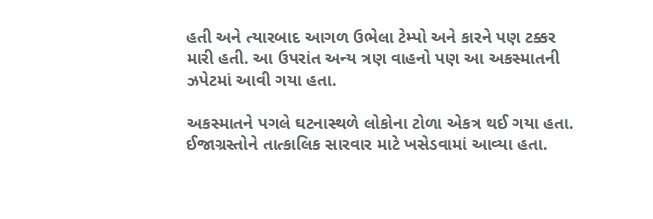હતી અને ત્યારબાદ આગળ ઉભેલા ટેમ્પો અને કારને પણ ટક્કર મારી હતી. આ ઉપરાંત અન્ય ત્રણ વાહનો પણ આ અકસ્માતની ઝપેટમાં આવી ગયા હતા.

અકસ્માતને પગલે ઘટનાસ્થળે લોકોના ટોળા એકત્ર થઈ ગયા હતા. ઈજાગ્રસ્તોને તાત્કાલિક સારવાર માટે ખસેડવામાં આવ્યા હતા.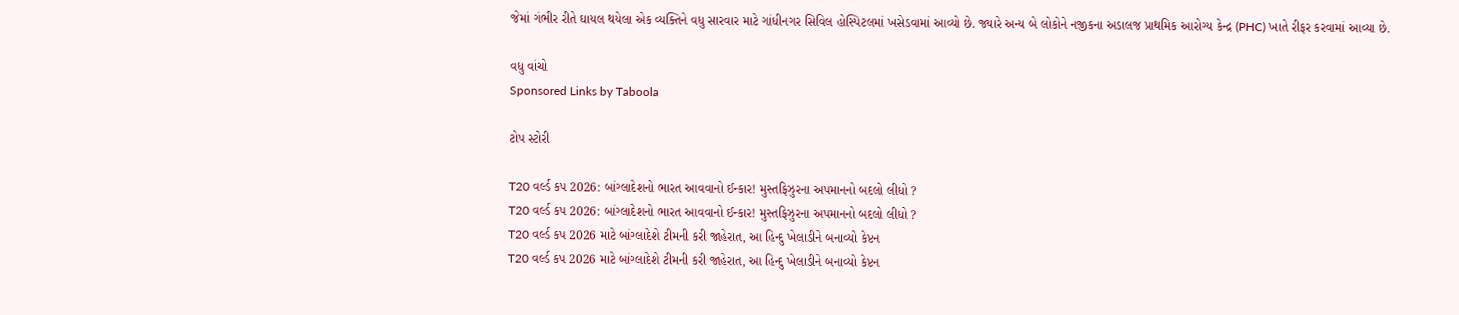જેમાં ગંભીર રીતે ઘાયલ થયેલા એક વ્યક્તિને વધુ સારવાર માટે ગાંધીનગર સિવિલ હોસ્પિટલમાં ખસેડવામાં આવ્યો છે. જ્યારે અન્ય બે લોકોને નજીકના અડાલજ પ્રાથમિક આરોગ્ય કેન્દ્ર (PHC) ખાતે રીફર કરવામાં આવ્યા છે.

વધુ વાંચો
Sponsored Links by Taboola

ટોપ સ્ટોરી

T20 વર્લ્ડ કપ 2026: બાંગ્લાદેશનો ભારત આવવાનો ઈન્કાર! મુસ્તફિઝુરના અપમાનનો બદલો લીધો ?
T20 વર્લ્ડ કપ 2026: બાંગ્લાદેશનો ભારત આવવાનો ઈન્કાર! મુસ્તફિઝુરના અપમાનનો બદલો લીધો ?
T20 વર્લ્ડ કપ 2026 માટે બાંગ્લાદેશે ટીમની કરી જાહેરાત, આ હિન્દુ ખેલાડીને બનાવ્યો કેપ્ટન
T20 વર્લ્ડ કપ 2026 માટે બાંગ્લાદેશે ટીમની કરી જાહેરાત, આ હિન્દુ ખેલાડીને બનાવ્યો કેપ્ટન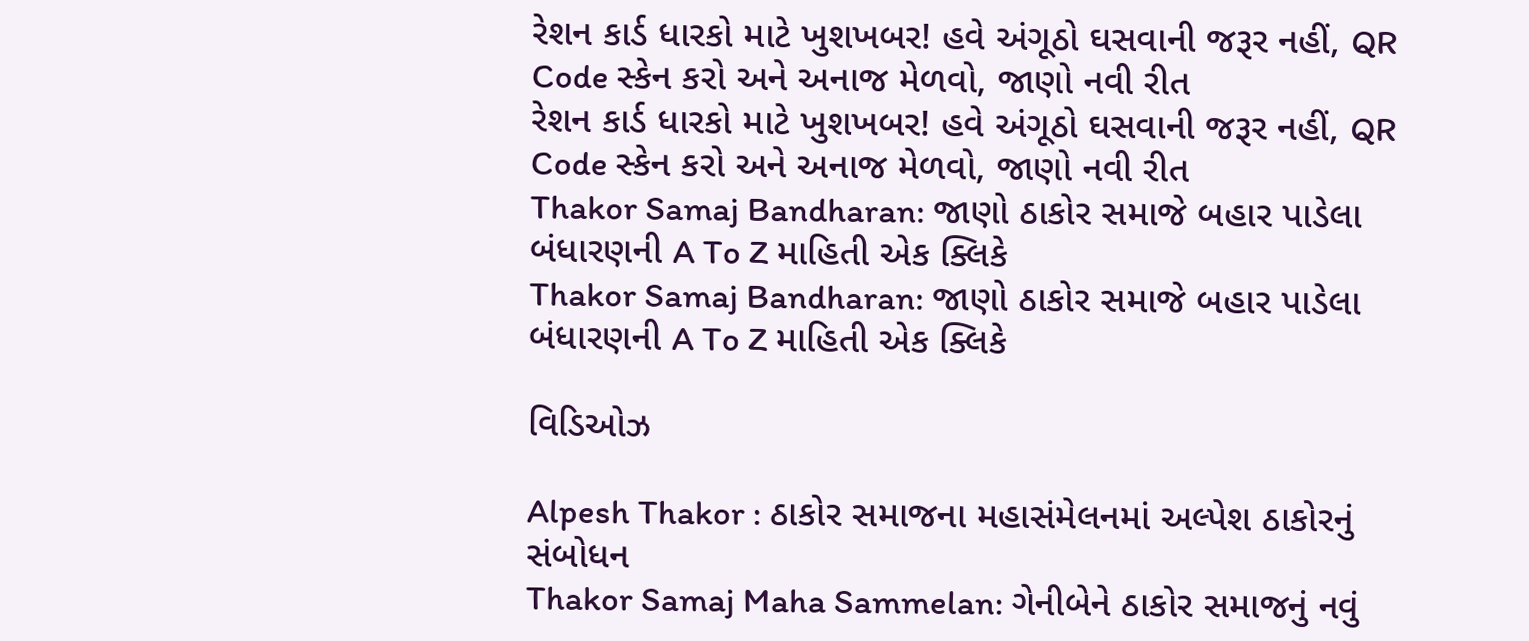રેશન કાર્ડ ધારકો માટે ખુશખબર! હવે અંગૂઠો ઘસવાની જરૂર નહીં, QR Code સ્કેન કરો અને અનાજ મેળવો, જાણો નવી રીત
રેશન કાર્ડ ધારકો માટે ખુશખબર! હવે અંગૂઠો ઘસવાની જરૂર નહીં, QR Code સ્કેન કરો અને અનાજ મેળવો, જાણો નવી રીત
Thakor Samaj Bandharan: જાણો ઠાકોર સમાજે બહાર પાડેલા બંધારણની A To Z માહિતી એક ક્લિકે
Thakor Samaj Bandharan: જાણો ઠાકોર સમાજે બહાર પાડેલા બંધારણની A To Z માહિતી એક ક્લિકે

વિડિઓઝ

Alpesh Thakor : ઠાકોર સમાજના મહાસંમેલનમાં અલ્પેશ ઠાકોરનું સંબોધન
Thakor Samaj Maha Sammelan: ગેનીબેને ઠાકોર સમાજનું નવું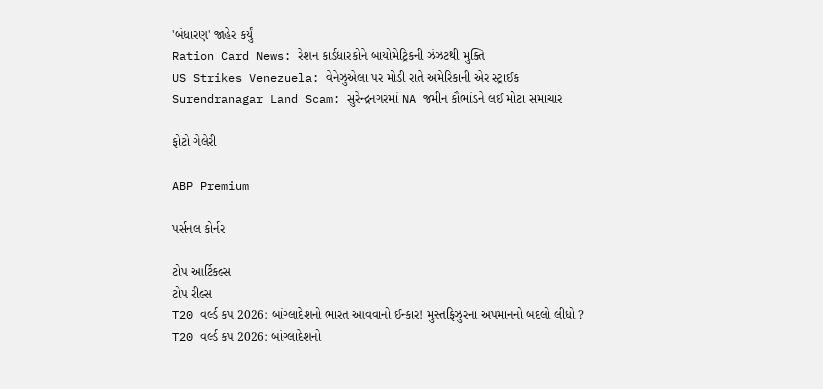'બંધારણ' જાહેર કર્યું
Ration Card News: રેશન કાર્ડધારકોને બાયોમેટ્રિકની ઝંઝટથી મુક્તિ
US Strikes Venezuela: વેનેઝુએલા પર મોડી રાતે અમેરિકાની એર સ્ટ્રાઈક
Surendranagar Land Scam: સુરેન્દ્રનગરમાં NA જમીન કૌભાંડને લઈ મોટા સમાચાર

ફોટો ગેલેરી

ABP Premium

પર્સનલ કોર્નર

ટોપ આર્ટિકલ્સ
ટોપ રીલ્સ
T20 વર્લ્ડ કપ 2026: બાંગ્લાદેશનો ભારત આવવાનો ઈન્કાર! મુસ્તફિઝુરના અપમાનનો બદલો લીધો ?
T20 વર્લ્ડ કપ 2026: બાંગ્લાદેશનો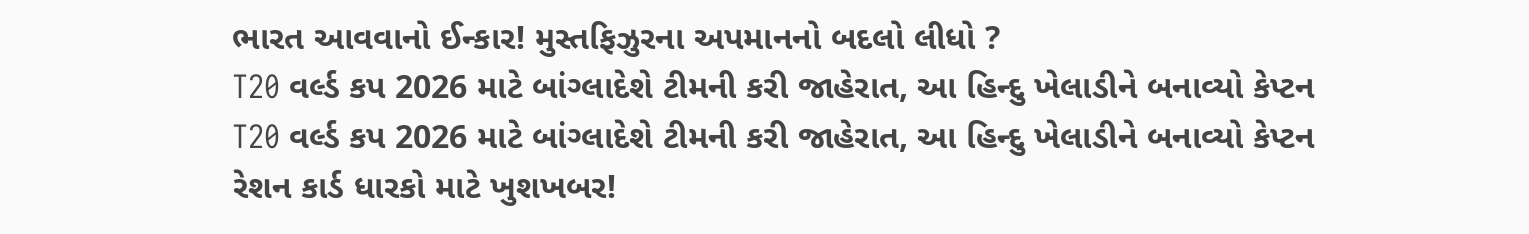ભારત આવવાનો ઈન્કાર! મુસ્તફિઝુરના અપમાનનો બદલો લીધો ?
T20 વર્લ્ડ કપ 2026 માટે બાંગ્લાદેશે ટીમની કરી જાહેરાત, આ હિન્દુ ખેલાડીને બનાવ્યો કેપ્ટન
T20 વર્લ્ડ કપ 2026 માટે બાંગ્લાદેશે ટીમની કરી જાહેરાત, આ હિન્દુ ખેલાડીને બનાવ્યો કેપ્ટન
રેશન કાર્ડ ધારકો માટે ખુશખબર!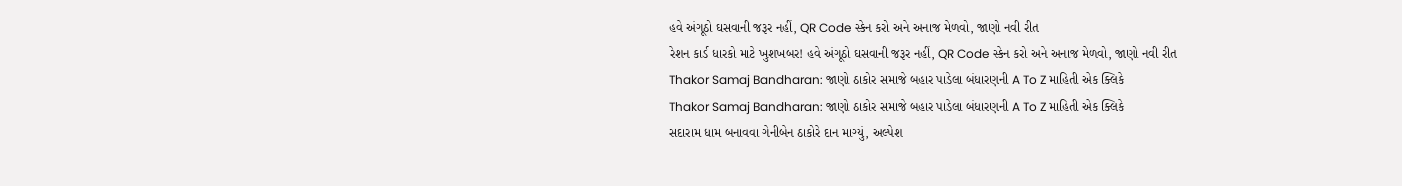હવે અંગૂઠો ઘસવાની જરૂર નહીં, QR Code સ્કેન કરો અને અનાજ મેળવો, જાણો નવી રીત
રેશન કાર્ડ ધારકો માટે ખુશખબર! હવે અંગૂઠો ઘસવાની જરૂર નહીં, QR Code સ્કેન કરો અને અનાજ મેળવો, જાણો નવી રીત
Thakor Samaj Bandharan: જાણો ઠાકોર સમાજે બહાર પાડેલા બંધારણની A To Z માહિતી એક ક્લિકે
Thakor Samaj Bandharan: જાણો ઠાકોર સમાજે બહાર પાડેલા બંધારણની A To Z માહિતી એક ક્લિકે
સદારામ ધામ બનાવવા ગેનીબેન ઠાકોરે દાન માગ્યું, અલ્પેશ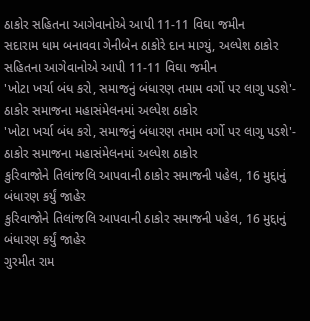ઠાકોર સહિતના આગેવાનોએ આપી 11-11 વિઘા જમીન
સદારામ ધામ બનાવવા ગેનીબેન ઠાકોરે દાન માગ્યું, અલ્પેશ ઠાકોર સહિતના આગેવાનોએ આપી 11-11 વિઘા જમીન
'ખોટા ખર્ચા બંધ કરો, સમાજનું બંધારણ તમામ વર્ગો પર લાગુ પડશે'- ઠાકોર સમાજના મહાસંમેલનમાં અલ્પેશ ઠાકોર
'ખોટા ખર્ચા બંધ કરો, સમાજનું બંધારણ તમામ વર્ગો પર લાગુ પડશે'- ઠાકોર સમાજના મહાસંમેલનમાં અલ્પેશ ઠાકોર
કુરિવાજોને તિલાંજલિ આપવાની ઠાકોર સમાજની પહેલ, 16 મુદ્દાનું બંધારણ કર્યું જાહેર
કુરિવાજોને તિલાંજલિ આપવાની ઠાકોર સમાજની પહેલ, 16 મુદ્દાનું બંધારણ કર્યું જાહેર
ગુરમીત રામ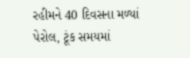રહીમને 40 દિવસના મળ્યાં પેરોલ, ટૂંક સમયમાં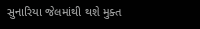સુનારિયા જેલમાંથી થશે મુક્ત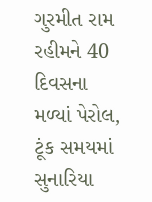ગુરમીત રામ રહીમને 40 દિવસના મળ્યાં પેરોલ, ટૂંક સમયમાં સુનારિયા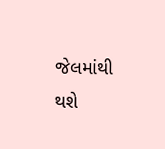જેલમાંથી થશે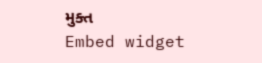મુક્ત
Embed widget